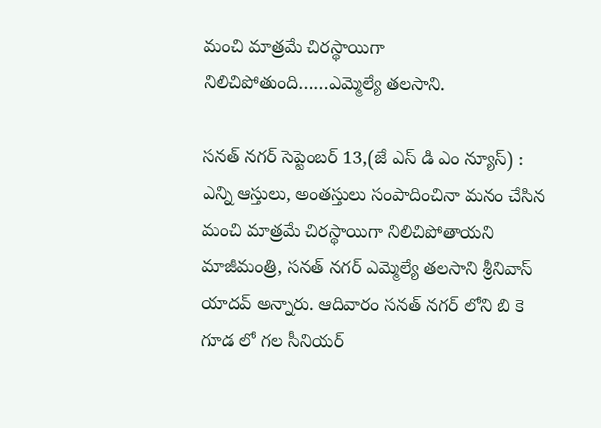మంచి మాత్రమే చిరస్థాయిగా నిలిచిపోతుంది……ఎమ్మెల్యే తలసాని.

సనత్ నగర్ సెప్టెంబర్ 13,(జే ఎస్ డి ఎం న్యూస్) :
ఎన్ని ఆస్తులు, అంతస్తులు సంపాదించినా మనం చేసిన మంచి మాత్రమే చిరస్థాయిగా నిలిచిపోతాయని మాజీమంత్రి, సనత్ నగర్ ఎమ్మెల్యే తలసాని శ్రీనివాస్ యాదవ్ అన్నారు. ఆదివారం సనత్ నగర్ లోని బి కె గూడ లో గల సీనియర్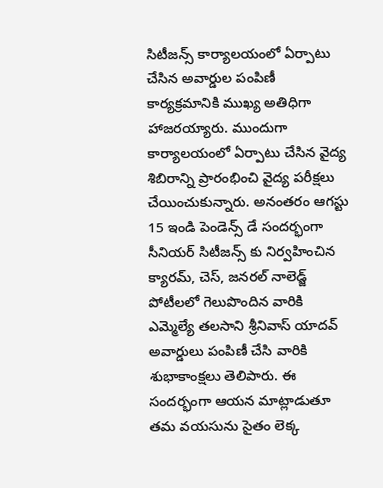సిటీజన్స్ కార్యాలయంలో ఏర్పాటు చేసిన అవార్డుల పంపిణీ కార్యక్రమానికి ముఖ్య అతిధిగా హాజరయ్యారు. ముందుగా కార్యాలయంలో ఏర్పాటు చేసిన వైద్య శిబిరాన్ని ప్రారంభించి వైద్య పరీక్షలు చేయించుకున్నారు. అనంతరం ఆగస్టు 15 ఇండి పెండెన్స్ డే సందర్భంగా సీనియర్ సిటీజన్స్ కు నిర్వహించిన క్యారమ్, చెస్, జనరల్ నాలెడ్జ్ పోటీలలో గెలుపొందిన వారికి ఎమ్మెల్యే తలసాని శ్రీనివాస్ యాదవ్ అవార్డులు పంపిణీ చేసి వారికి శుభాకాంక్షలు తెలిపారు. ఈ సందర్భంగా ఆయన మాట్లాడుతూ తమ వయసును సైతం లెక్క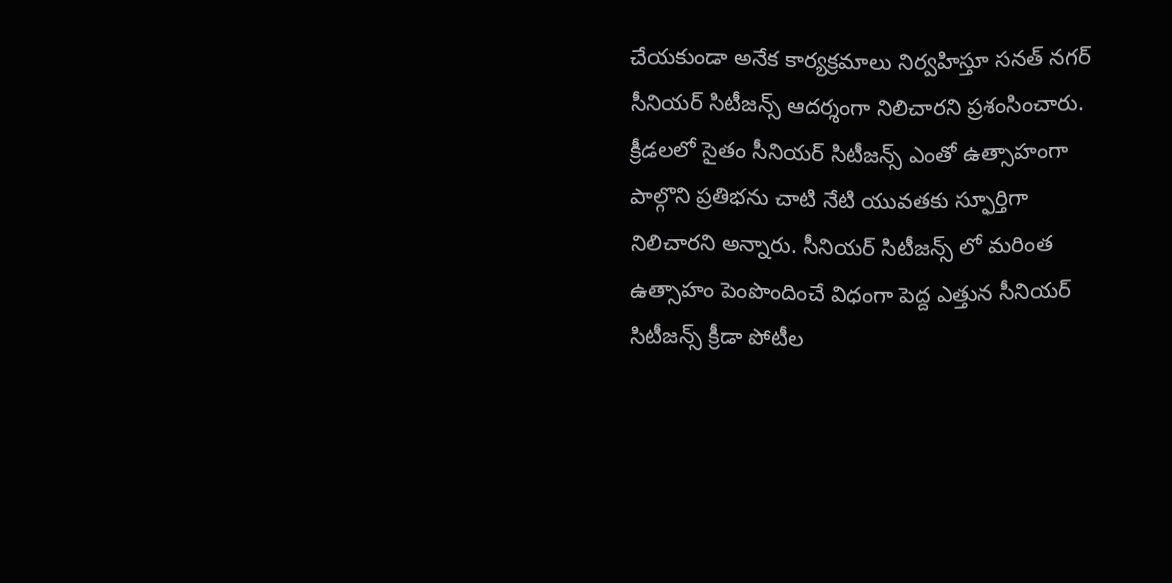చేయకుండా అనేక కార్యక్రమాలు నిర్వహిస్తూ సనత్ నగర్ సీనియర్ సిటీజన్స్ ఆదర్శంగా నిలిచారని ప్రశంసించారు. క్రీడలలో సైతం సీనియర్ సిటీజన్స్ ఎంతో ఉత్సాహంగా పాల్గొని ప్రతిభను చాటి నేటి యువతకు స్ఫూర్తిగా నిలిచారని అన్నారు. సీనియర్ సిటీజన్స్ లో మరింత ఉత్సాహం పెంపొందించే విధంగా పెద్ద ఎత్తున సీనియర్ సిటీజన్స్ క్రీడా పోటీల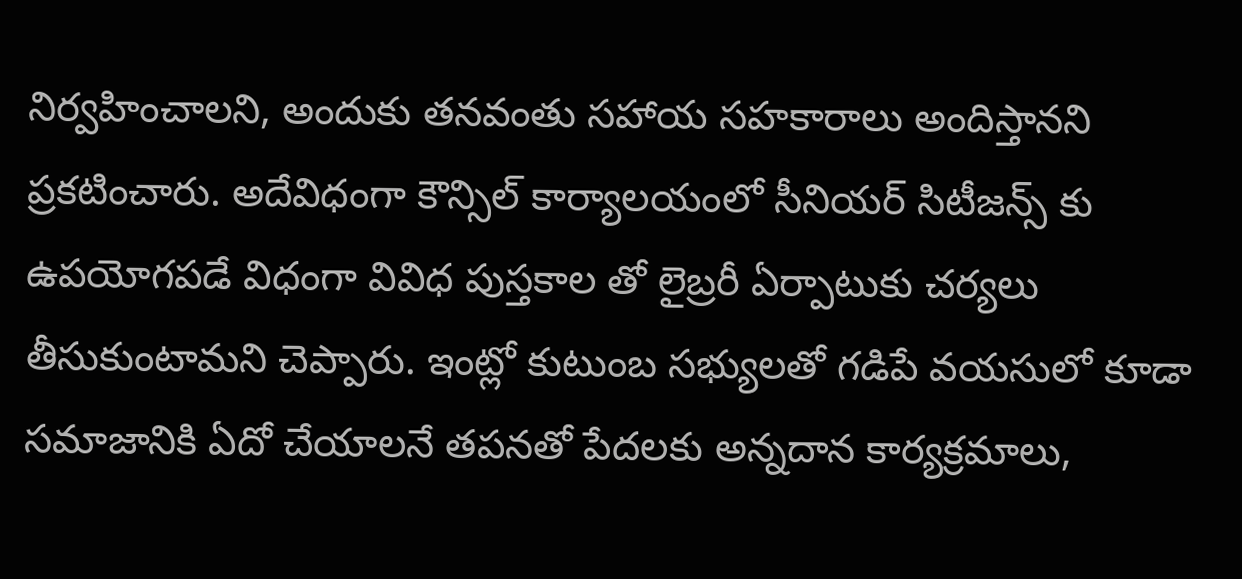నిర్వహించాలని, అందుకు తనవంతు సహాయ సహకారాలు అందిస్తానని ప్రకటించారు. అదేవిధంగా కౌన్సిల్ కార్యాలయంలో సీనియర్ సిటీజన్స్ కు ఉపయోగపడే విధంగా వివిధ పుస్తకాల తో లైబ్రరీ ఏర్పాటుకు చర్యలు తీసుకుంటామని చెప్పారు. ఇంట్లో కుటుంబ సభ్యులతో గడిపే వయసులో కూడా సమాజానికి ఏదో చేయాలనే తపనతో పేదలకు అన్నదాన కార్యక్రమాలు,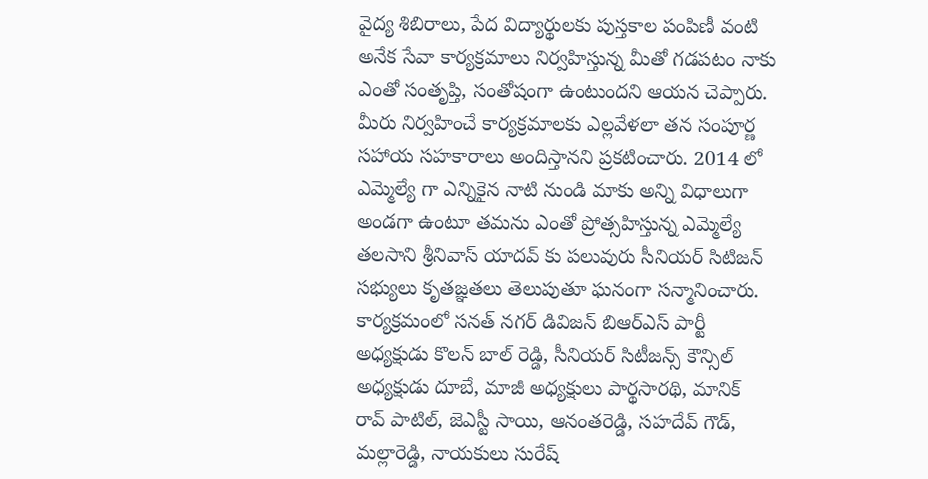వైద్య శిబిరాలు, పేద విద్యార్థులకు పుస్తకాల పంపిణీ వంటి అనేక సేవా కార్యక్రమాలు నిర్వహిస్తున్న మీతో గడపటం నాకు ఎంతో సంతృప్తి, సంతోషంగా ఉంటుందని ఆయన చెప్పారు. మీరు నిర్వహించే కార్యక్రమాలకు ఎల్లవేళలా తన సంపూర్ణ సహాయ సహకారాలు అందిస్తానని ప్రకటించారు. 2014 లో ఎమ్మెల్యే గా ఎన్నికైన నాటి నుండి మాకు అన్ని విధాలుగా అండగా ఉంటూ తమను ఎంతో ప్రోత్సహిస్తున్న ఎమ్మెల్యే తలసాని శ్రీనివాస్ యాదవ్ కు పలువురు సీనియర్ సిటిజన్ సభ్యులు కృతజ్ఞతలు తెలుపుతూ ఘనంగా సన్మానించారు. కార్యక్రమంలో సనత్ నగర్ డివిజన్ బిఆర్ఎస్ పార్టీ అధ్యక్షుడు కొలన్ బాల్ రెడ్డి, సీనియర్ సిటీజన్స్ కౌన్సిల్ అధ్యక్షుడు దూబే, మాజీ అధ్యక్షులు పార్థసారథి, మానిక్ రావ్ పాటిల్, జెఎస్టీ సాయి, ఆనంతరెడ్డి, సహదేవ్ గౌడ్, మల్లారెడ్డి, నాయకులు సురేష్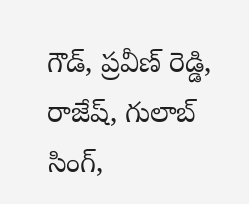గౌడ్, ప్రవీణ్ రెడ్డి, రాజేష్, గులాబ్ సింగ్,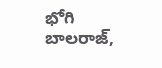భోగి బాలరాజ్,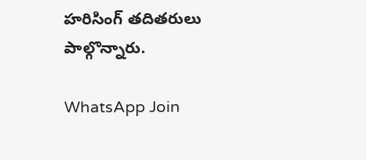హరిసింగ్ తదితరులు పాల్గొన్నారు.

WhatsApp Join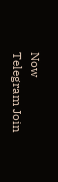Now
Telegram Join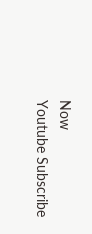Now
Youtube Subscribe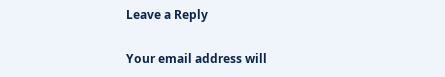Leave a Reply

Your email address will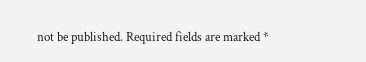not be published. Required fields are marked *